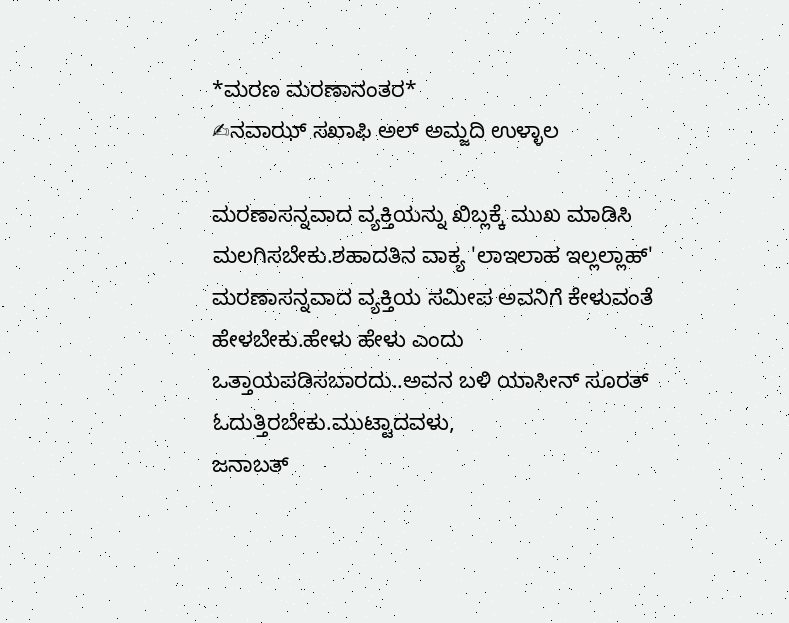*ಮರಣ ಮರಣಾನಂತರ*
✍ನವಾಝ್ ಸಖಾಫಿ ಅಲ್ ಅಮ್ಜದಿ ಉಳ್ಳಾಲ

ಮರಣಾಸನ್ನವಾದ ವ್ಯಕ್ತಿಯನ್ನು ಖಿಬ್ಲಕ್ಕೆ ಮುಖ ಮಾಡಿಸಿ ಮಲಗಿಸಬೇಕು.ಶಹಾದತಿನ ವಾಕ್ಯ 'ಲಾಇಲಾಹ ಇಲ್ಲಲ್ಲಾಹ್' ಮರಣಾಸನ್ನವಾದ ವ್ಯಕ್ತಿಯ ಸಮೀಪ ಅವನಿಗೆ ಕೇಳುವಂತೆ ಹೇಳಬೇಕು.ಹೇಳು ಹೇಳು ಎಂದು ಒತ್ತಾಯಪಡಿಸಬಾರದು..ಅವನ ಬಳಿ ಯಾಸೀನ್ ಸೂರತ್ ಓದುತ್ತಿರಬೇಕು.ಮುಟ್ಟಾದವಳು,
ಜನಾಬತ್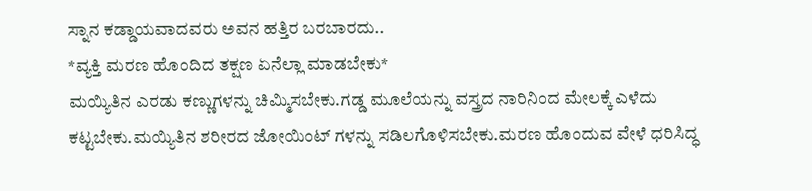ಸ್ನಾನ ಕಡ್ಡಾಯವಾದವರು ಅವನ ಹತ್ತಿರ ಬರಬಾರದು..
*ವ್ಯಕ್ತಿ ಮರಣ ಹೊಂದಿದ ತಕ್ಷಣ ಏನೆಲ್ಲಾ ಮಾಡಬೇಕು*
ಮಯ್ಯಿತಿನ ಎರಡು ಕಣ್ಣುಗಳನ್ನು ಚಿಮ್ಮಿಸಬೇಕು.ಗಡ್ಡ ಮೂಲೆಯನ್ನು ವಸ್ತ್ರದ ನಾರಿನಿಂದ ಮೇಲಕ್ಕೆ ಎಳೆದು ಕಟ್ಟಬೇಕು.ಮಯ್ಯಿತಿನ ಶರೀರದ ಜೋಯಿಂಟ್ ಗಳನ್ನು ಸಡಿಲಗೊಳಿಸಬೇಕು.ಮರಣ ಹೊಂದುವ ವೇಳೆ ಧರಿಸಿದ್ಧ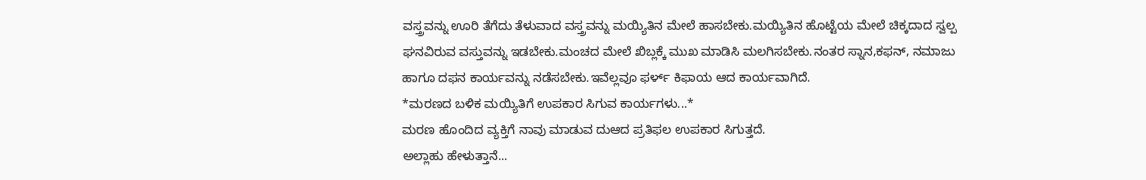ವಸ್ತ್ರವನ್ನು ಊರಿ ತೆಗೆದು ತೆಳುವಾದ ವಸ್ತ್ರವನ್ನು ಮಯ್ಯಿತಿನ ಮೇಲೆ ಹಾಸಬೇಕು.ಮಯ್ಯಿತಿನ ಹೊಟ್ಟೆಯ ಮೇಲೆ ಚಿಕ್ಕದಾದ ಸ್ವಲ್ಪ ಘನವಿರುವ ವಸ್ತುವನ್ನು ಇಡಬೇಕು.ಮಂಚದ ಮೇಲೆ ಖಿಬ್ಲಕ್ಕೆ ಮುಖ ಮಾಡಿಸಿ ಮಲಗಿಸಬೇಕು.ನಂತರ ಸ್ನಾನ,ಕಫನ್, ನಮಾಜು ಹಾಗೂ ದಫನ ಕಾರ್ಯವನ್ನು ನಡೆಸಬೇಕು.ಇವೆಲ್ಲವೂ ಫರ್ಳ್ ಕಿಫಾಯ ಆದ ಕಾರ್ಯವಾಗಿದೆ.
*ಮರಣದ ಬಳಿಕ ಮಯ್ಯಿತಿಗೆ ಉಪಕಾರ ಸಿಗುವ ಕಾರ್ಯಗಳು...*
ಮರಣ ಹೊಂದಿದ ವ್ಯಕ್ತಿಗೆ ನಾವು ಮಾಡುವ ದುಆದ ಪ್ರತಿಫಲ ಉಪಕಾರ ಸಿಗುತ್ತದೆ.
ಅಲ್ಲಾಹು ಹೇಳುತ್ತಾನೆ...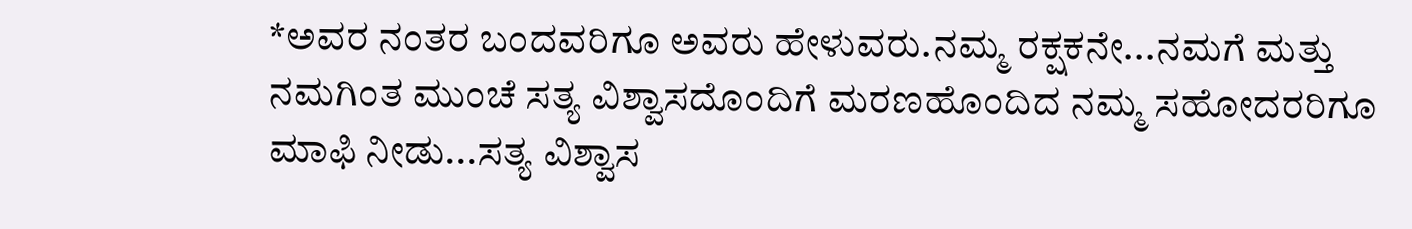*ಅವರ ನಂತರ ಬಂದವರಿಗೂ ಅವರು ಹೇಳುವರು.ನಮ್ಮ ರಕ್ಷಕನೇ...ನಮಗೆ ಮತ್ತು ನಮಗಿಂತ ಮುಂಚೆ ಸತ್ಯ ವಿಶ್ವಾಸದೊಂದಿಗೆ ಮರಣಹೊಂದಿದ ನಮ್ಮ ಸಹೋದರರಿಗೂ ಮಾಫಿ ನೀಡು...ಸತ್ಯ ವಿಶ್ವಾಸ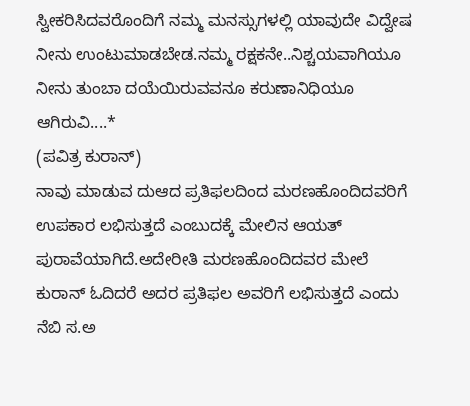ಸ್ವೀಕರಿಸಿದವರೊಂದಿಗೆ ನಮ್ಮ ಮನಸ್ಸುಗಳಲ್ಲಿ ಯಾವುದೇ ವಿದ್ವೇಷ ನೀನು ಉಂಟುಮಾಡಬೇಡ.ನಮ್ಮ ರಕ್ಷಕನೇ..ನಿಶ್ಚಯವಾಗಿಯೂ ನೀನು ತುಂಬಾ ದಯೆಯಿರುವವನೂ ಕರುಣಾನಿಧಿಯೂ ಆಗಿರುವಿ....*
(ಪವಿತ್ರ ಕುರಾನ್)
ನಾವು ಮಾಡುವ ದುಆದ ಪ್ರತಿಫಲದಿಂದ ಮರಣಹೊಂದಿದವರಿಗೆ ಉಪಕಾರ ಲಭಿಸುತ್ತದೆ ಎಂಬುದಕ್ಕೆ ಮೇಲಿನ ಆಯತ್ ಪುರಾವೆಯಾಗಿದೆ.ಅದೇರೀತಿ ಮರಣಹೊಂದಿದವರ ಮೇಲೆ ಕುರಾನ್ ಓದಿದರೆ ಅದರ ಪ್ರತಿಫಲ ಅವರಿಗೆ ಲಭಿಸುತ್ತದೆ ಎಂದು ನೆಬಿ ಸ.ಅ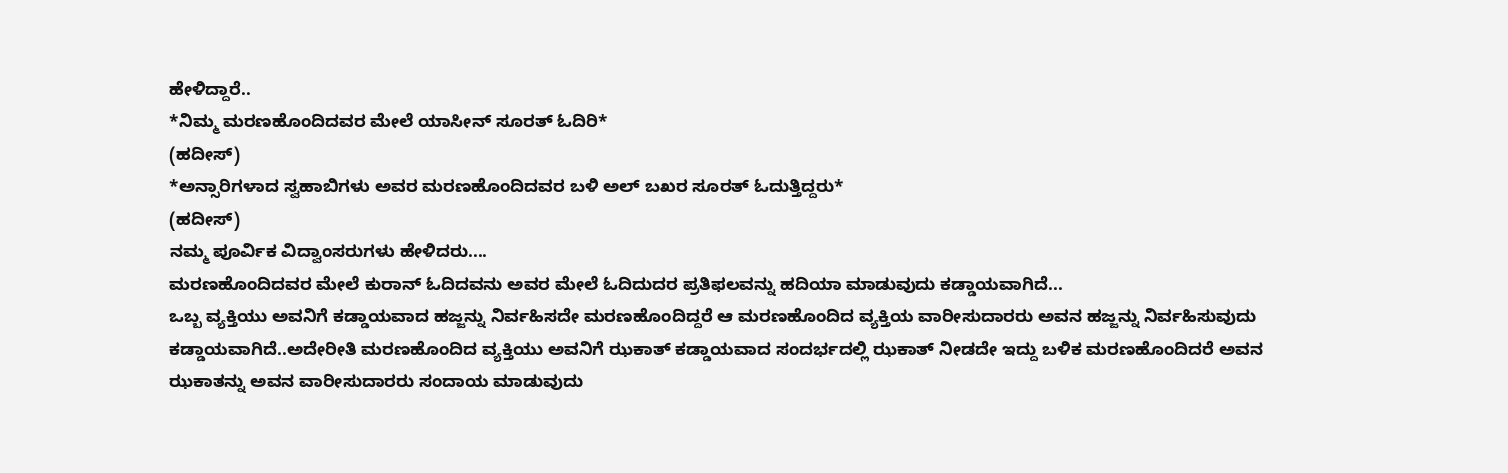ಹೇಳಿದ್ದಾರೆ..
*ನಿಮ್ಮ ಮರಣಹೊಂದಿದವರ ಮೇಲೆ ಯಾಸೀನ್ ಸೂರತ್ ಓದಿರಿ*
(ಹದೀಸ್)
*ಅನ್ಸಾರಿಗಳಾದ ಸ್ವಹಾಬಿಗಳು ಅವರ ಮರಣಹೊಂದಿದವರ ಬಳಿ ಅಲ್ ಬಖರ ಸೂರತ್ ಓದುತ್ತಿದ್ದರು*
(ಹದೀಸ್)
ನಮ್ಮ ಪೂರ್ವಿಕ ವಿದ್ವಾಂಸರುಗಳು ಹೇಳಿದರು....
ಮರಣಹೊಂದಿದವರ ಮೇಲೆ ಕುರಾನ್ ಓದಿದವನು ಅವರ ಮೇಲೆ ಓದಿದುದರ ಪ್ರತಿಫಲವನ್ನು ಹದಿಯಾ ಮಾಡುವುದು ಕಡ್ಡಾಯವಾಗಿದೆ...
ಒಬ್ಬ ವ್ಯಕ್ತಿಯು ಅವನಿಗೆ ಕಡ್ಡಾಯವಾದ ಹಜ್ಜನ್ನು ನಿರ್ವಹಿಸದೇ ಮರಣಹೊಂದಿದ್ದರೆ ಆ ಮರಣಹೊಂದಿದ ವ್ಯಕ್ತಿಯ ವಾರೀಸುದಾರರು ಅವನ ಹಜ್ಜನ್ನು ನಿರ್ವಹಿಸುವುದು ಕಡ್ಡಾಯವಾಗಿದೆ..ಅದೇರೀತಿ ಮರಣಹೊಂದಿದ ವ್ಯಕ್ತಿಯು ಅವನಿಗೆ ಝಕಾತ್ ಕಡ್ಡಾಯವಾದ ಸಂದರ್ಭದಲ್ಲಿ ಝಕಾತ್ ನೀಡದೇ ಇದ್ದು ಬಳಿಕ ಮರಣಹೊಂದಿದರೆ ಅವನ ಝಕಾತನ್ನು ಅವನ ವಾರೀಸುದಾರರು ಸಂದಾಯ ಮಾಡುವುದು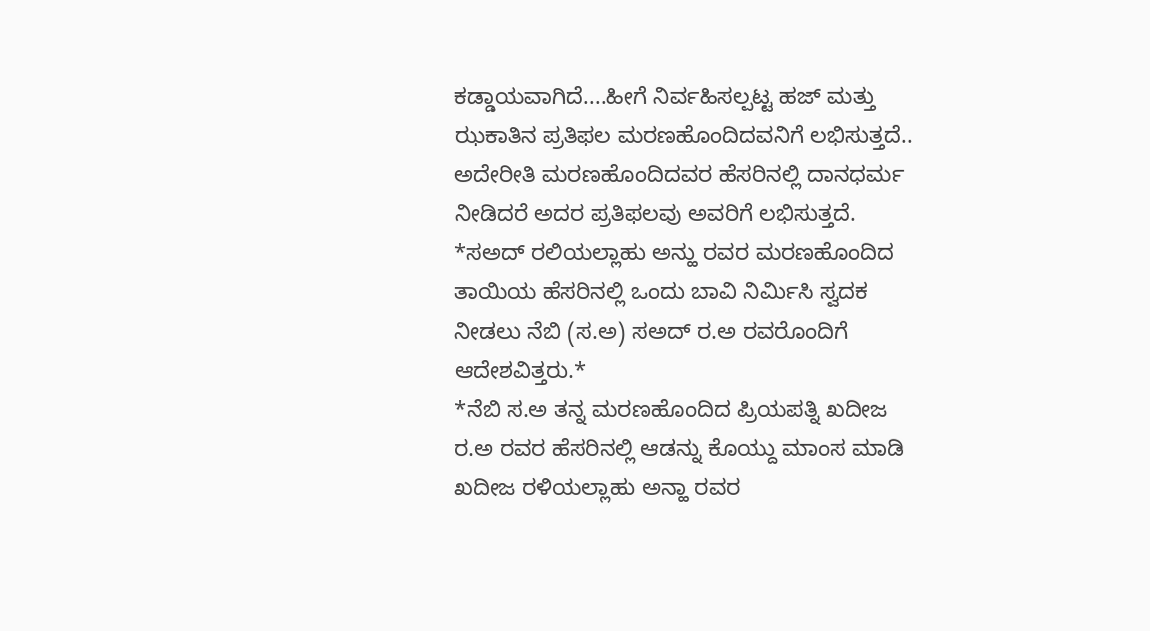ಕಡ್ಡಾಯವಾಗಿದೆ....ಹೀಗೆ ನಿರ್ವಹಿಸಲ್ಪಟ್ಟ ಹಜ್ ಮತ್ತು ಝಕಾತಿನ ಪ್ರತಿಫಲ ಮರಣಹೊಂದಿದವನಿಗೆ ಲಭಿಸುತ್ತದೆ..
ಅದೇರೀತಿ ಮರಣಹೊಂದಿದವರ ಹೆಸರಿನಲ್ಲಿ ದಾನಧರ್ಮ ನೀಡಿದರೆ ಅದರ ಪ್ರತಿಫಲವು ಅವರಿಗೆ ಲಭಿಸುತ್ತದೆ.
*ಸಅದ್ ರಲಿಯಲ್ಲಾಹು ಅನ್ಹು ರವರ ಮರಣಹೊಂದಿದ ತಾಯಿಯ ಹೆಸರಿನಲ್ಲಿ ಒಂದು ಬಾವಿ ನಿರ್ಮಿಸಿ ಸ್ವದಕ ನೀಡಲು ನೆಬಿ (ಸ.ಅ) ಸಅದ್ ರ.ಅ ರವರೊಂದಿಗೆ ಆದೇಶವಿತ್ತರು.*
*ನೆಬಿ ಸ.ಅ ತನ್ನ ಮರಣಹೊಂದಿದ ಪ್ರಿಯಪತ್ನಿ ಖದೀಜ ರ.ಅ ರವರ ಹೆಸರಿನಲ್ಲಿ ಆಡನ್ನು ಕೊಯ್ದು ಮಾಂಸ ಮಾಡಿ ಖದೀಜ ರಳಿಯಲ್ಲಾಹು ಅನ್ಹಾ ರವರ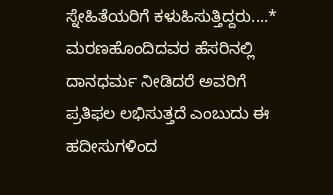ಸ್ನೇಹಿತೆಯರಿಗೆ ಕಳುಹಿಸುತ್ತಿದ್ದರು....*
ಮರಣಹೊಂದಿದವರ ಹೆಸರಿನಲ್ಲಿ ದಾನಧರ್ಮ ನೀಡಿದರೆ ಅವರಿಗೆ ಪ್ರತಿಫಲ ಲಭಿಸುತ್ತದೆ ಎಂಬುದು ಈ ಹದೀಸುಗಳಿಂದ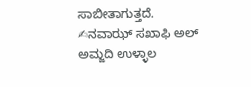ಸಾಬೀತಾಗುತ್ತದೆ.
✍ನವಾಝ್ ಸಖಾಫಿ ಅಲ್ ಅಮ್ಜದಿ ಉಳ್ಳಾಲ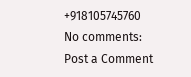+918105745760
No comments:
Post a Comment